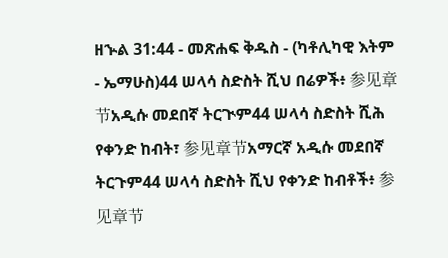ዘኍል 31:44 - መጽሐፍ ቅዱስ - (ካቶሊካዊ እትም - ኤማሁስ)44 ሠላሳ ስድስት ሺህ በሬዎች፥ 参见章节አዲሱ መደበኛ ትርጒም44 ሠላሳ ስድስት ሺሕ የቀንድ ከብት፣ 参见章节አማርኛ አዲሱ መደበኛ ትርጉም44 ሠላሳ ስድስት ሺህ የቀንድ ከብቶች፥ 参见章节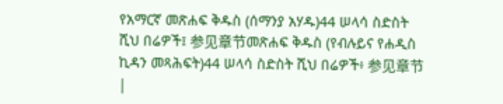የአማርኛ መጽሐፍ ቅዱስ (ሰማንያ አሃዱ)44 ሠላሳ ስድስት ሺህ በሬዎች፤ 参见章节መጽሐፍ ቅዱስ (የብሉይና የሐዲስ ኪዳን መጻሕፍት)44 ሠላሳ ስድስት ሺህ በሬዎች፥ 参见章节 |